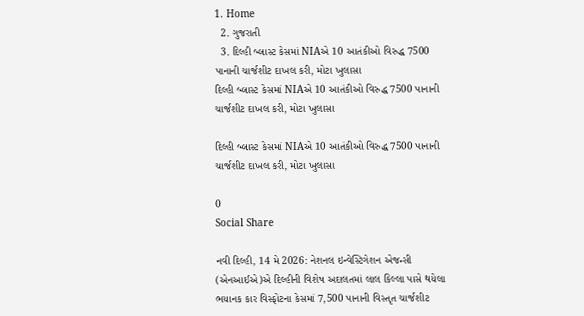1. Home
  2. ગુજરાતી
  3. દિલ્હી બ્લાસ્ટ કેસમાં NIAએ 10 આતંકીઓ વિરુદ્ધ 7500 પાનાની ચાર્જશીટ દાખલ કરી, મોટા ખુલાસા
દિલ્હી બ્લાસ્ટ કેસમાં NIAએ 10 આતંકીઓ વિરુદ્ધ 7500 પાનાની ચાર્જશીટ દાખલ કરી, મોટા ખુલાસા

દિલ્હી બ્લાસ્ટ કેસમાં NIAએ 10 આતંકીઓ વિરુદ્ધ 7500 પાનાની ચાર્જશીટ દાખલ કરી, મોટા ખુલાસા

0
Social Share

નવી દિલ્હી, 14 મે 2026: નેશનલ ઇન્વેસ્ટિગેશન એજન્સી (એનઆઈએ)એ દિલ્હીની વિશેષ અદાલતમાં લાલ કિલ્લા પાસે થયેલા ભયાનક કાર વિસ્ફોટના કેસમાં 7,500 પાનાની વિસ્તૃત ચાર્જશીટ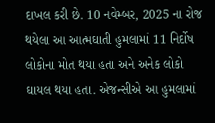દાખલ કરી છે. 10 નવેમ્બર, 2025 ના રોજ થયેલા આ આત્મઘાતી હુમલામાં 11 નિર્દોષ લોકોના મોત થયા હતા અને અનેક લોકો ઘાયલ થયા હતા. એજન્સીએ આ હુમલામાં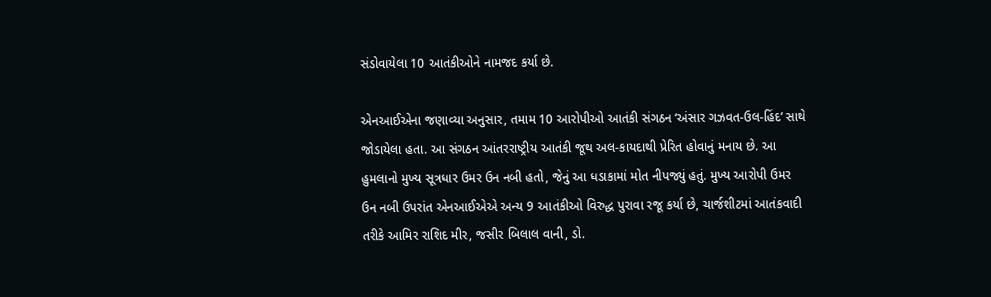સંડોવાયેલા 10 આતંકીઓને નામજદ કર્યા છે.

એનઆઈએના જણાવ્યા અનુસાર, તમામ 10 આરોપીઓ આતંકી સંગઠન ‘અંસાર ગઝવત-ઉલ-હિંદ’ સાથે જોડાયેલા હતા. આ સંગઠન આંતરરાષ્ટ્રીય આતંકી જૂથ અલ-કાયદાથી પ્રેરિત હોવાનું મનાય છે. આ હુમલાનો મુખ્ય સૂત્રધાર ઉમર ઉન નબી હતો, જેનું આ ધડાકામાં મોત નીપજ્યું હતું. મુખ્ય આરોપી ઉમર ઉન નબી ઉપરાંત એનઆઈએએ અન્ય 9 આતંકીઓ વિરુદ્ધ પુરાવા રજૂ કર્યા છે, ચાર્જશીટમાં આતંકવાદી તરીકે આમિર રાશિદ મીર, જસીર બિલાલ વાની, ડો.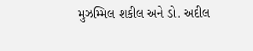મુઝમ્મિલ શકીલ અને ડો. અદીલ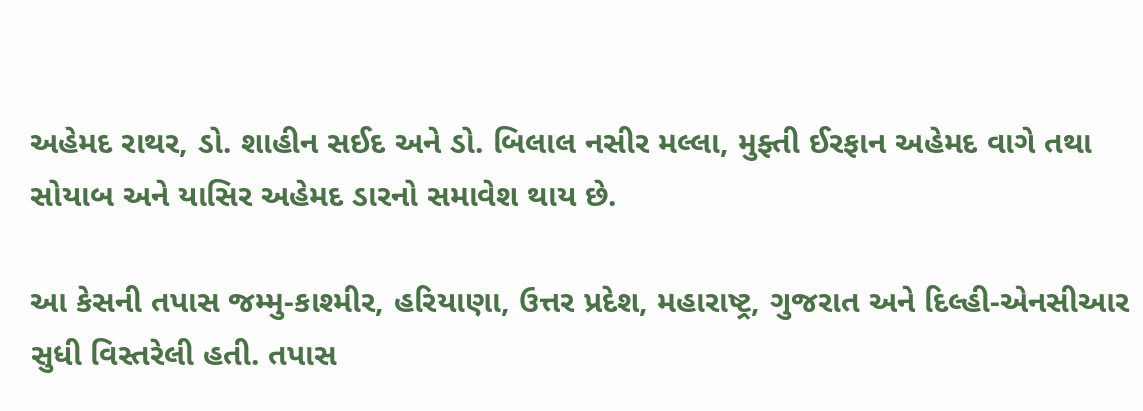અહેમદ રાથર, ડો. શાહીન સઈદ અને ડો. બિલાલ નસીર મલ્લા, મુફ્તી ઈરફાન અહેમદ વાગે તથા સોયાબ અને યાસિર અહેમદ ડારનો સમાવેશ થાય છે.

આ કેસની તપાસ જમ્મુ-કાશ્મીર, હરિયાણા, ઉત્તર પ્રદેશ, મહારાષ્ટ્ર, ગુજરાત અને દિલ્હી-એનસીઆર સુધી વિસ્તરેલી હતી. તપાસ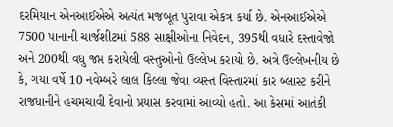દરમિયાન એનઆઈએએ અત્યંત મજબૂત પુરાવા એકત્ર કર્યા છે. એનઆઈએએ 7500 પાનાની ચાર્જશીટમાં 588 સાક્ષીઓના નિવેદન, 395થી વધારે દસ્તાવેજો અને 200થી વધુ જપ્ત કરાયેલી વસ્તુઓનો ઉલ્લેખ કરાયો છે. અત્રે ઉલ્લેખનીય છે કે, ગયા વર્ષે 10 નવેમ્બરે લાલ કિલ્લા જેવા વ્યસ્ત વિસ્તારમાં કાર બ્લાસ્ટ કરીને રાજધાનીને હચમચાવી દેવાનો પ્રયાસ કરવામાં આવ્યો હતો. આ કેસમાં આતંકી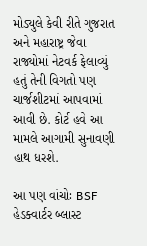મોડ્યુલે કેવી રીતે ગુજરાત અને મહારાષ્ટ્ર જેવા રાજ્યોમાં નેટવર્ક ફેલાવ્યું હતું તેની વિગતો પણ ચાર્જશીટમાં આપવામાં આવી છે. કોર્ટ હવે આ મામલે આગામી સુનાવણી હાથ ધરશે.

આ પણ વાંચોઃ BSF હેડક્વાર્ટર બ્લાસ્ટ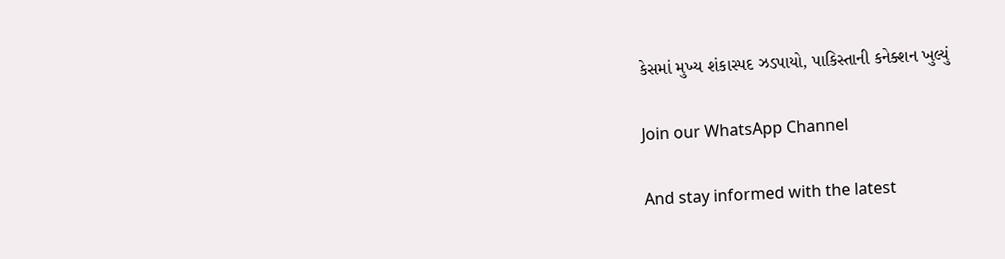કેસમાં મુખ્ય શંકાસ્પદ ઝડપાયો, પાકિસ્તાની કનેક્શન ખુલ્યું

Join our WhatsApp Channel

And stay informed with the latest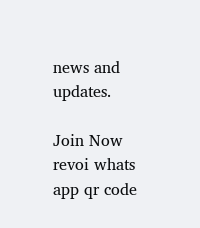news and updates.

Join Now
revoi whats app qr code